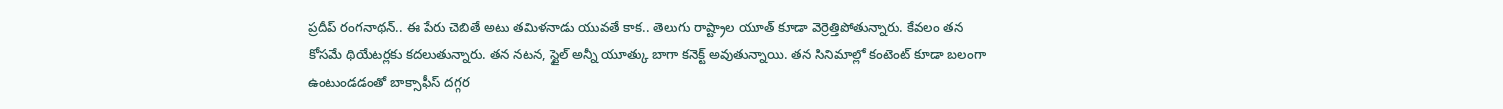ప్రదీప్ రంగనాథన్.. ఈ పేరు చెబితే అటు తమిళనాడు యువతే కాక.. తెలుగు రాష్ట్రాల యూత్ కూడా వెర్రెత్తిపోతున్నారు. కేవలం తన కోసమే థియేటర్లకు కదలుతున్నారు. తన నటన, స్టైల్ అన్నీ యూత్కు బాగా కనెక్ట్ అవుతున్నాయి. తన సినిమాల్లో కంటెంట్ కూడా బలంగా ఉంటుండడంతో బాక్సాఫీస్ దగ్గర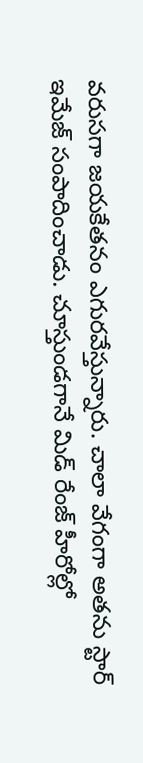వరుసగా జయకేతనం ఎగురవేస్తున్నారు. చాలా వేగంగా అతను స్టార్ ఇమేజ్ సంపాదించాడు. చూస్తుండగానే మిడ్ రేంజ్ హీరోల్లో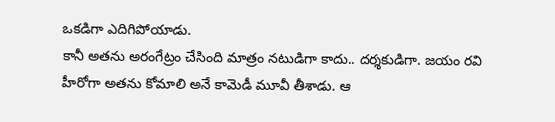ఒకడిగా ఎదిగిపోయాడు.
కానీ అతను అరంగేట్రం చేసింది మాత్రం నటుడిగా కాదు.. దర్శకుడిగా. జయం రవి హీరోగా అతను కోమాలి అనే కామెడీ మూవీ తీశాడు. ఆ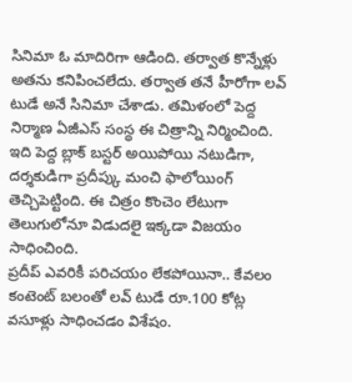సినిమా ఓ మాదిరిగా ఆడింది. తర్వాత కొన్నేళ్లు అతను కనిపించలేదు. తర్వాత తనే హీరోగా లవ్ టుడే అనే సినిమా చేశాడు. తమిళంలో పెద్ద నిర్మాణ ఏజీఎస్ సంస్థ ఈ చిత్రాన్ని నిర్మించింది. ఇది పెద్ద బ్లాక్ బస్టర్ అయిపోయి నటుడిగా, దర్శకుడిగా ప్రదీప్కు మంచి ఫాలోయింగ్ తెచ్చిపెట్టింది. ఈ చిత్రం కొంచెం లేటుగా తెలుగులోనూ విడుదలై ఇక్కడా విజయం సాధించింది.
ప్రదీప్ ఎవరికీ పరిచయం లేకపోయినా.. కేవలం కంటెంట్ బలంతో లవ్ టుడే రూ.100 కోట్ల వసూళ్లు సాధించడం విశేషం.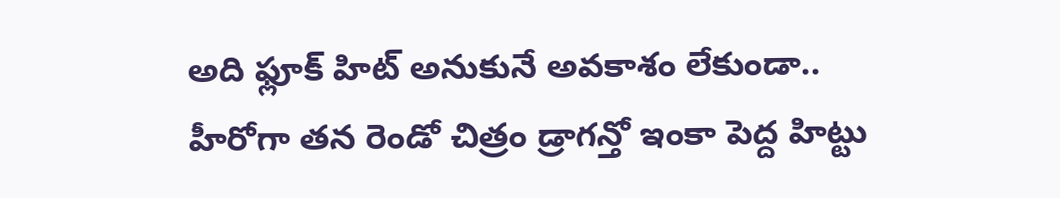అది ఫ్లూక్ హిట్ అనుకునే అవకాశం లేకుండా.. హీరోగా తన రెండో చిత్రం డ్రాగన్తో ఇంకా పెద్ద హిట్టు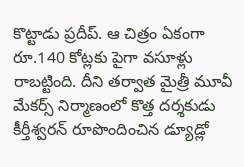కొట్టాడు ప్రదీప్. ఆ చిత్రం ఏకంగా రూ.140 కోట్లకు పైగా వసూళ్లు రాబట్టింది. దీని తర్వాత మైత్రీ మూవీ మేకర్స్ నిర్మాణంలో కొత్త దర్శకుడు కీర్తీశ్వరన్ రూపొందించిన డ్యూడ్లో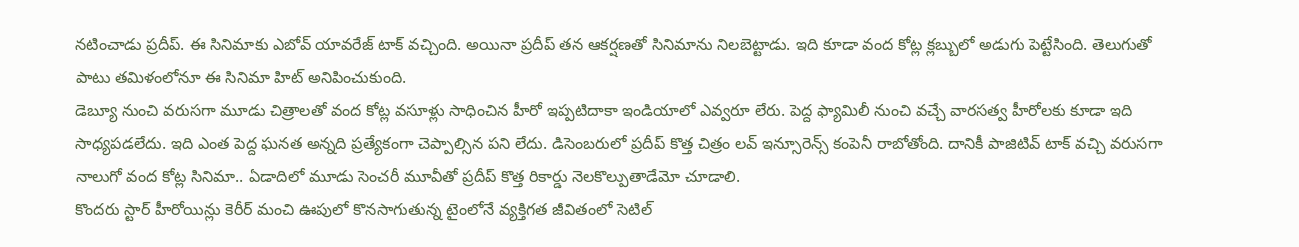నటించాడు ప్రదీప్. ఈ సినిమాకు ఎబోవ్ యావరేజ్ టాక్ వచ్చింది. అయినా ప్రదీప్ తన ఆకర్షణతో సినిమాను నిలబెట్టాడు. ఇది కూడా వంద కోట్ల క్లబ్బులో అడుగు పెట్టేసింది. తెలుగుతో పాటు తమిళంలోనూ ఈ సినిమా హిట్ అనిపించుకుంది.
డెబ్యూ నుంచి వరుసగా మూడు చిత్రాలతో వంద కోట్ల వసూళ్లు సాధించిన హీరో ఇప్పటిదాకా ఇండియాలో ఎవ్వరూ లేరు. పెద్ద ఫ్యామిలీ నుంచి వచ్చే వారసత్వ హీరోలకు కూడా ఇది సాధ్యపడలేదు. ఇది ఎంత పెద్ద ఘనత అన్నది ప్రత్యేకంగా చెప్పాల్సిన పని లేదు. డిసెంబరులో ప్రదీప్ కొత్త చిత్రం లవ్ ఇన్సూరెన్స్ కంపెనీ రాబోతోంది. దానికీ పాజిటివ్ టాక్ వచ్చి వరుసగా నాలుగో వంద కోట్ల సినిమా.. ఏడాదిలో మూడు సెంచరీ మూవీతో ప్రదీప్ కొత్త రికార్డు నెలకొల్పుతాడేమో చూడాలి.
కొందరు స్టార్ హీరోయిన్లు కెరీర్ మంచి ఊపులో కొనసాగుతున్న టైంలోనే వ్యక్తిగత జీవితంలో సెటిల్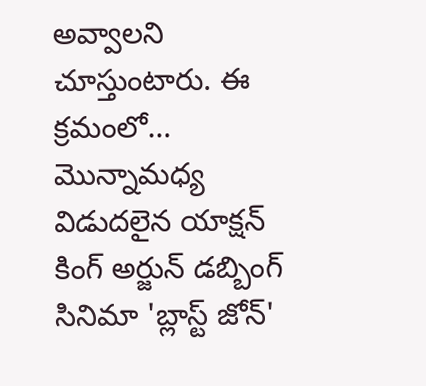అవ్వాలని చూస్తుంటారు. ఈ క్రమంలో…
మొన్నామధ్య విడుదలైన యాక్షన్ కింగ్ అర్జున్ డబ్బింగ్ సినిమా 'బ్లాస్ట్ జోన్'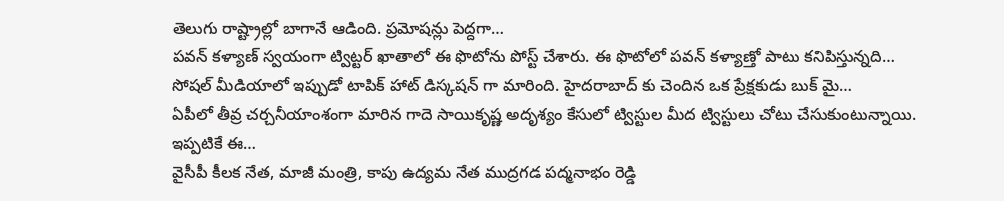తెలుగు రాష్ట్రాల్లో బాగానే ఆడింది. ప్రమోషన్లు పెద్దగా…
పవన్ కళ్యాణ్ స్వయంగా ట్విట్టర్ ఖాతాలో ఈ ఫొటోను పోస్ట్ చేశారు. ఈ ఫొటోలో పవన్ కళ్యాణ్తో పాటు కనిపిస్తున్నది…
సోషల్ మీడియాలో ఇప్పుడో టాపిక్ హాట్ డిస్కషన్ గా మారింది. హైదరాబాద్ కు చెందిన ఒక ప్రేక్షకుడు బుక్ మై…
ఏపీలో తీవ్ర చర్చనీయాంశంగా మారిన గాదె సాయికృష్ణ అదృశ్యం కేసులో ట్విస్టుల మీద ట్విస్టులు చోటు చేసుకుంటున్నాయి. ఇప్పటికే ఈ…
వైసీపీ కీలక నేత, మాజీ మంత్రి, కాపు ఉద్యమ నేత ముద్రగడ పద్మనాభం రెడ్డి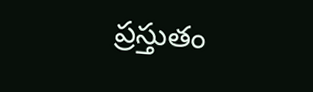ప్రస్తుతం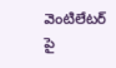వెంటిలేటర్ పై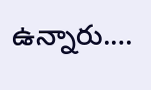ఉన్నారు.…